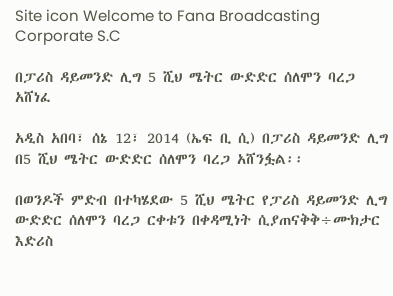Site icon Welcome to Fana Broadcasting Corporate S.C

በፓሪስ ዳይመንድ ሊግ 5 ሺህ ሜትር ውድድር ሰለሞን ባረጋ አሸነፈ

አዲስ አበባ፣ ሰኔ 12፣ 2014 (ኤፍ ቢ ሲ) በፓሪስ ዳይመንድ ሊግ በ5 ሺህ ሜትር ውድድር ሰለሞን ባረጋ አሸንፏል፡፡

በወንዶች ምድብ በተካሄደው 5 ሺህ ሜትር የፓሪስ ዳይመንድ ሊግ ውድድር ሰለሞን ባረጋ ርቀቱን በቀዳሚነት ሲያጠናቅቅ÷ሙክታር እድሪስ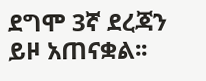ደግሞ 3ኛ ደረጃን ይዞ አጠናቋል፡፡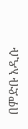በምድቡ አዲሱ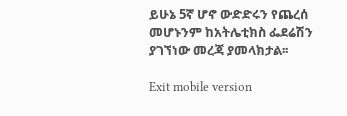ይሁኔ 5ኛ ሆኖ ውድድሩን የጨረሰ መሆኑንም ከአትሌቲክስ ፌደሬሽን ያገኘነው መረጃ ያመላክታል፡፡

Exit mobile version